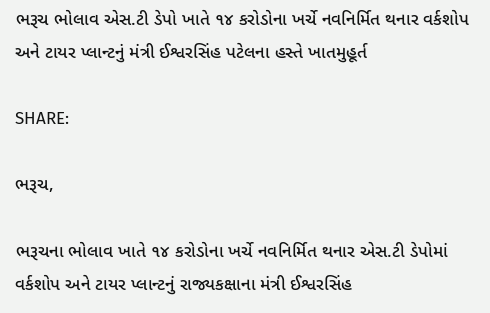ભરૂચ ભોલાવ એસ.ટી ડેપો ખાતે ૧૪ કરોડોના ખર્ચે નવનિર્મિત થનાર વર્કશોપ અને ટાયર પ્લાન્ટનું મંત્રી ઈશ્વરસિંહ પટેલના હસ્તે ખાતમુહૂર્ત

SHARE:

ભરૂચ,

ભરૂચના ભોલાવ ખાતે ૧૪ કરોડોના ખર્ચે નવનિર્મિત થનાર એસ.ટી ડેપોમાં વર્કશોપ અને ટાયર પ્લાન્ટનું રાજ્યકક્ષાના મંત્રી ઈશ્વરસિંહ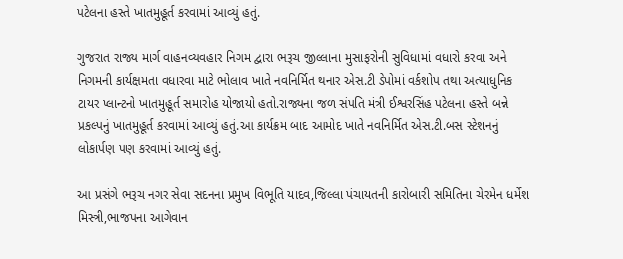પટેલના હસ્તે ખાતમુહૂર્ત કરવામાં આવ્યું હતું.

ગુજરાત રાજ્ય માર્ગ વાહનવ્યવહાર નિગમ દ્વારા ભરૂચ જીલ્લાના મુસાફરોની સુવિધામાં વધારો કરવા અને નિગમની કાર્યક્ષમતા વધારવા માટે ભોલાવ ખાતે નવનિર્મિત થનાર એસ.ટી ડેપોમાં વર્કશોપ તથા અત્યાધુનિક ટાયર પ્લાન્ટનો ખાતમુહૂર્ત સમારોહ યોજાયો હતો.રાજ્યના જળ સંપતિ મંત્રી ઈશ્વરસિંહ પટેલના હસ્તે બન્ને પ્રકલ્પનું ખાતમુહૂર્ત કરવામાં આવ્યું હતું.આ કાર્યક્રમ બાદ આમોદ ખાતે નવનિર્મિત એસ.ટી.બસ સ્ટેશનનું લોકાર્પણ પણ કરવામાં આવ્યું હતું.

આ પ્રસંગે ભરૂચ નગર સેવા સદનના પ્રમુખ વિભૂતિ યાદવ,જિલ્લા પંચાયતની કારોબારી સમિતિના ચેરમેન ધર્મેશ મિસ્ત્રી,ભાજપના આગેવાન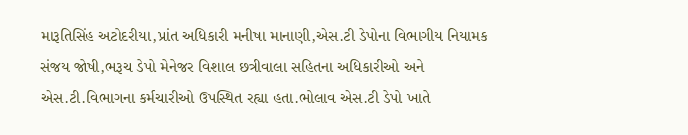મારૂતિસિંહ અટોદરીયા,પ્રાંત અધિકારી મનીષા માનાણી,એસ.ટી ડેપોના વિભાગીય નિયામક સંજય જોષી,ભરૂચ ડેપો મેનેજર વિશાલ છત્રીવાલા સહિતના અધિકારીઓ અને એસ.ટી.વિભાગના કર્મચારીઓ ઉપસ્થિત રહ્યા હતા.ભોલાવ એસ.ટી ડેપો ખાતે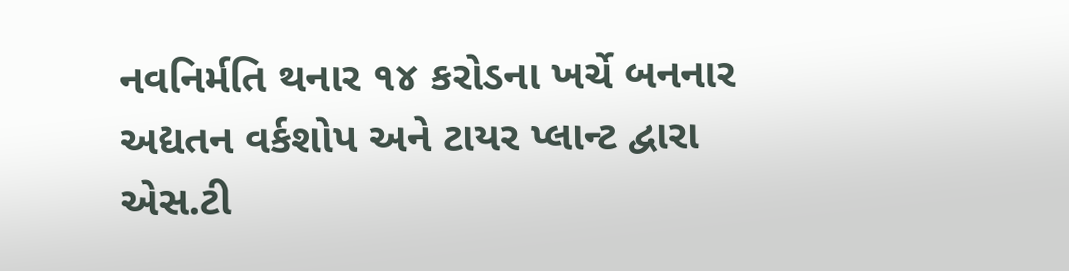નવનિર્મતિ થનાર ૧૪ કરોડના ખર્ચે બનનાર અદ્યતન વર્કશોપ અને ટાયર પ્લાન્ટ દ્વારા એસ.ટી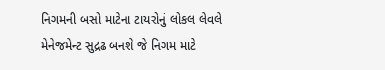નિગમની બસો માટેના ટાયરોનું લોકલ લેવલે મેનેજમેન્ટ સુદ્રઢ બનશે જે નિગમ માટે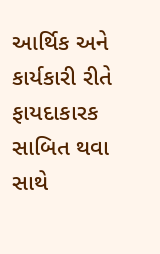આર્થિક અને કાર્યકારી રીતે ફાયદાકારક સાબિત થવા સાથે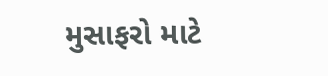મુસાફરો માટે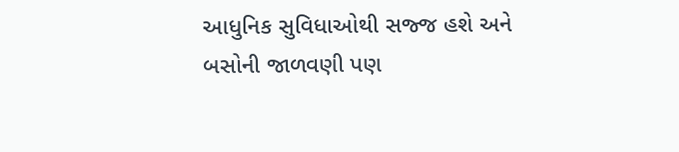આધુનિક સુવિધાઓથી સજ્જ હશે અને બસોની જાળવણી પણ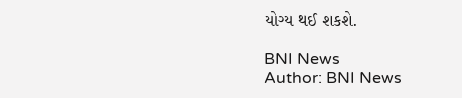યોગ્ય થઈ શકશે.

BNI News
Author: BNI News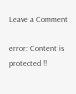Leave a Comment

error: Content is protected !!